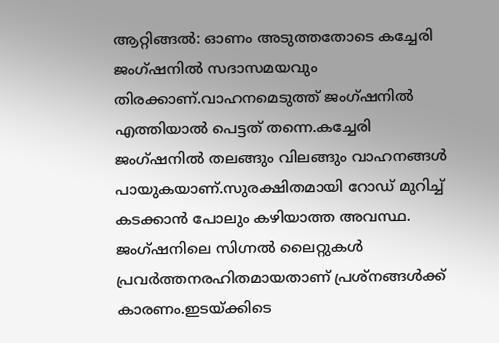ആറ്റിങ്ങൽ: ഓണം അടുത്തതോടെ കച്ചേരി ജംഗ്ഷനിൽ സദാസമയവും തിരക്കാണ്.വാഹനമെടുത്ത് ജംഗ്ഷനിൽ എത്തിയാൽ പെട്ടത് തന്നെ.കച്ചേരി ജംഗ്ഷനിൽ തലങ്ങും വിലങ്ങും വാഹനങ്ങൾ പായുകയാണ്.സുരക്ഷിതമായി റോഡ് മുറിച്ച് കടക്കാൻ പോലും കഴിയാത്ത അവസ്ഥ. ജംഗ്ഷനിലെ സിഗ്നൽ ലൈറ്റുകൾ പ്രവർത്തനരഹിതമായതാണ് പ്രശ്നങ്ങൾക്ക് കാരണം.ഇടയ്ക്കിടെ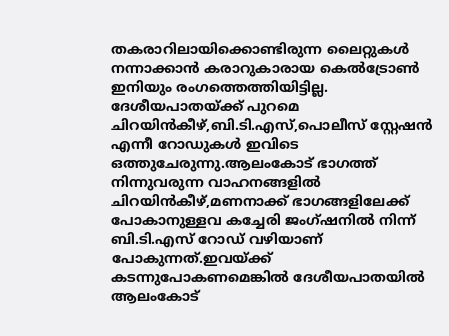തകരാറിലായിക്കൊണ്ടിരുന്ന ലൈറ്റുകൾ നന്നാക്കാൻ കരാറുകാരായ കെൽട്രോൺ ഇനിയും രംഗത്തെത്തിയിട്ടില്ല.
ദേശീയപാതയ്ക്ക് പുറമെ ചിറയിൻകീഴ്,ബി.ടി.എസ്,പൊലീസ് സ്റ്റേഷൻ എന്നീ റോഡുകൾ ഇവിടെ ഒത്തുചേരുന്നു.ആലംകോട് ഭാഗത്ത് നിന്നുവരുന്ന വാഹനങ്ങളിൽ ചിറയിൻകീഴ്,മണനാക്ക് ഭാഗങ്ങളിലേക്ക് പോകാനുള്ളവ കച്ചേരി ജംഗ്ഷനിൽ നിന്ന് ബി.ടി.എസ് റോഡ് വഴിയാണ് പോകുന്നത്.ഇവയ്ക്ക് കടന്നുപോകണമെങ്കിൽ ദേശീയപാതയിൽ ആലംകോട്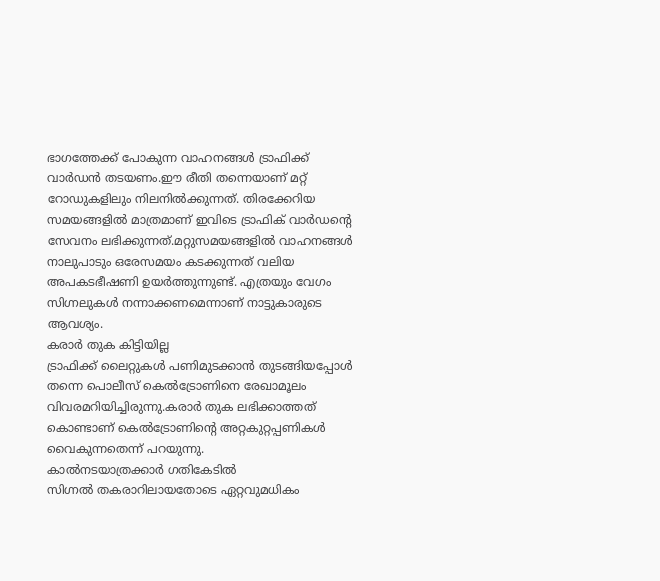ഭാഗത്തേക്ക് പോകുന്ന വാഹനങ്ങൾ ട്രാഫിക്ക് വാർഡൻ തടയണം.ഈ രീതി തന്നെയാണ് മറ്റ് റോഡുകളിലും നിലനിൽക്കുന്നത്. തിരക്കേറിയ സമയങ്ങളിൽ മാത്രമാണ് ഇവിടെ ട്രാഫിക് വാർഡന്റെ സേവനം ലഭിക്കുന്നത്.മറ്റുസമയങ്ങളിൽ വാഹനങ്ങൾ നാലുപാടും ഒരേസമയം കടക്കുന്നത് വലിയ അപകടഭീഷണി ഉയർത്തുന്നുണ്ട്. എത്രയും വേഗം സിഗ്നലുകൾ നന്നാക്കണമെന്നാണ് നാട്ടുകാരുടെ ആവശ്യം.
കരാർ തുക കിട്ടിയില്ല
ട്രാഫിക്ക് ലൈറ്റുകൾ പണിമുടക്കാൻ തുടങ്ങിയപ്പോൾ തന്നെ പൊലീസ് കെൽട്രോണിനെ രേഖാമൂലം വിവരമറിയിച്ചിരുന്നു.കരാർ തുക ലഭിക്കാത്തത് കൊണ്ടാണ് കെൽട്രോണിന്റെ അറ്റകുറ്റപ്പണികൾ വൈകുന്നതെന്ന് പറയുന്നു.
കാൽനടയാത്രക്കാർ ഗതികേടിൽ
സിഗ്നൽ തകരാറിലായതോടെ ഏറ്റവുമധികം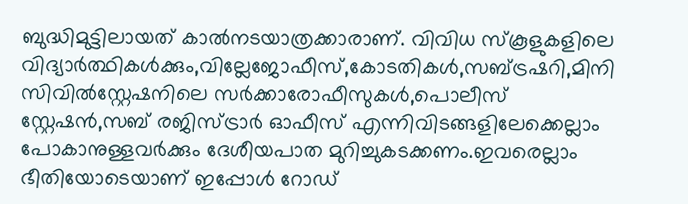ബുദ്ധിമുട്ടിലായത് കാൽനടയാത്രക്കാരാണ്. വിവിധ സ്കൂളുകളിലെ വിദ്യാർത്ഥികൾക്കും,വില്ലേജോഫീസ്,കോടതികൾ,സബ്ട്രഷറി,മിനി സിവിൽസ്റ്റേഷനിലെ സർക്കാരോഫീസുകൾ,പൊലീസ് സ്റ്റേഷൻ,സബ് രജിസ്ട്രാർ ഓഫീസ് എന്നിവിടങ്ങളിലേക്കെല്ലാം പോകാനുള്ളവർക്കും ദേശീയപാത മുറിച്ചുകടക്കണം.ഇവരെല്ലാം ഭീതിയോടെയാണ് ഇപ്പോൾ റോഡ്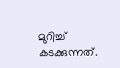മുറിച്ച് കടക്കുന്നത്.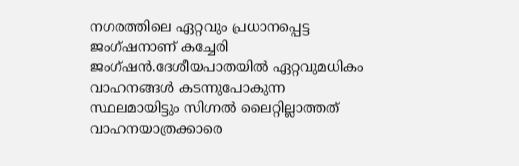നഗരത്തിലെ ഏറ്റവും പ്രധാനപ്പെട്ട ജംഗ്ഷനാണ് കച്ചേരി ജംഗ്ഷൻ.ദേശീയപാതയിൽ ഏറ്റവുമധികം വാഹനങ്ങൾ കടന്നുപോകുന്ന സ്ഥലമായിട്ടും സിഗ്നൽ ലൈറ്റില്ലാത്തത് വാഹനയാത്രക്കാരെ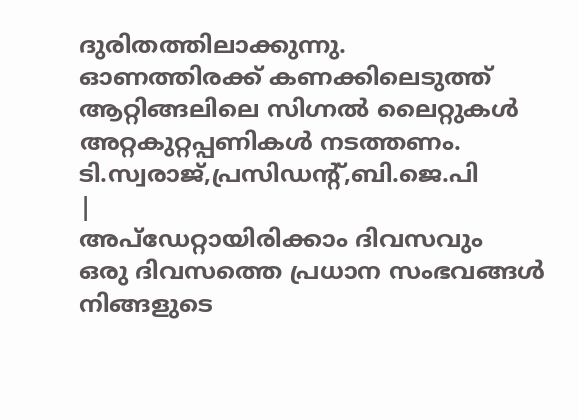ദുരിതത്തിലാക്കുന്നു.
ഓണത്തിരക്ക് കണക്കിലെടുത്ത് ആറ്റിങ്ങലിലെ സിഗ്നൽ ലൈറ്റുകൾ അറ്റകുറ്റപ്പണികൾ നടത്തണം.
ടി.സ്വരാജ്,പ്രസിഡന്റ്,ബി.ജെ.പി
|
അപ്ഡേറ്റായിരിക്കാം ദിവസവും
ഒരു ദിവസത്തെ പ്രധാന സംഭവങ്ങൾ നിങ്ങളുടെ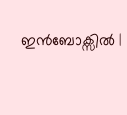ഇൻബോക്സിൽ |